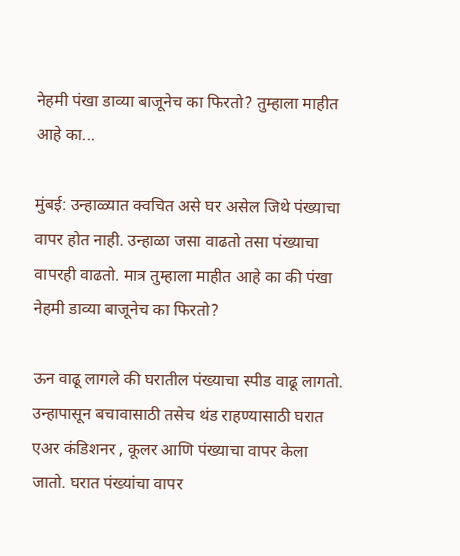नेहमी पंखा डाव्या बाजूनेच का फिरतो? तुम्हाला माहीत आहे का...

मुंबई: उन्हाळ्यात क्वचित असे घर असेल जिथे पंख्याचा वापर होत नाही. उन्हाळा जसा वाढतो तसा पंख्याचा वापरही वाढतो. मात्र तुम्हाला माहीत आहे का की पंखा नेहमी डाव्या बाजूनेच का फिरतो?

ऊन वाढू लागले की घरातील पंख्याचा स्पीड वाढू लागतो. उन्हापासून बचावासाठी तसेच थंड राहण्यासाठी घरात एअर कंडिशनर , कूलर आणि पंख्याचा वापर केला जातो. घरात पंख्यांचा वापर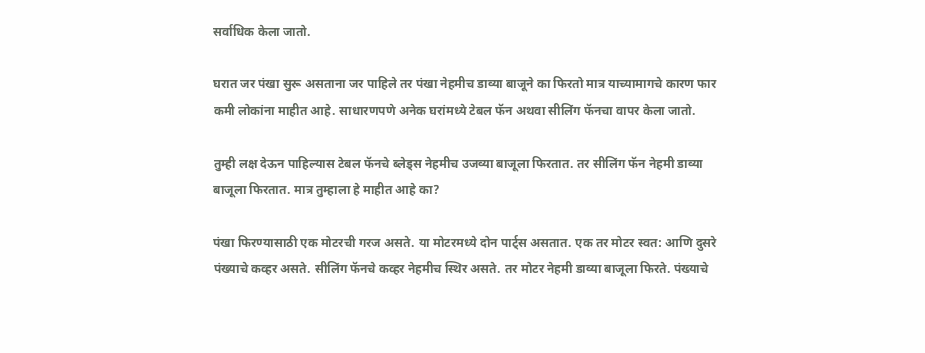सर्वाधिक केला जातो.

घरात जर पंखा सुरू असताना जर पाहिले तर पंखा नेहमीच डाव्या बाजूने का फिरतो मात्र याच्यामागचे कारण फार कमी लोकांना माहीत आहे. साधारणपणे अनेक घरांमध्ये टेबल फॅन अथवा सीलिंग फॅनचा वापर केला जातो.

तुम्ही लक्ष देऊन पाहिल्यास टेबल फॅनचे ब्लेड्स नेहमीच उजव्या बाजूला फिरतात. तर सीलिंग फॅन नेहमी डाव्या बाजूला फिरतात. मात्र तुम्हाला हे माहीत आहे का?

पंखा फिरण्यासाठी एक मोटरची गरज असते. या मोटरमध्ये दोन पार्ट्स असतात. एक तर मोटर स्वत: आणि दुसरे पंख्याचे कव्हर असते. सीलिंग फॅनचे कव्हर नेहमीच स्थिर असते. तर मोटर नेहमी डाव्या बाजूला फिरते. पंख्याचे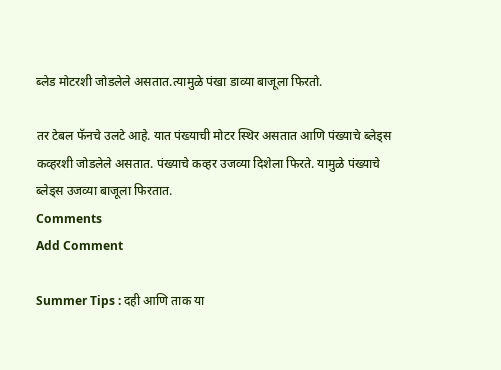ब्लेड मोटरशी जोडलेले असतात.त्यामुळे पंखा डाव्या बाजूला फिरतो.

तर टेबल फॅनचे उलटे आहे. यात पंख्याची मोटर स्थिर असतात आणि पंख्याचे ब्लेड्स कव्हरशी जोडलेले असतात. पंख्याचे कव्हर उजव्या दिशेला फिरते. यामुळे पंख्याचे ब्लेड्स उजव्या बाजूला फिरतात.
Comments
Add Comment

Summer Tips : दही आणि ताक या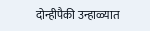दोन्हीपैकी उन्हाळ्यात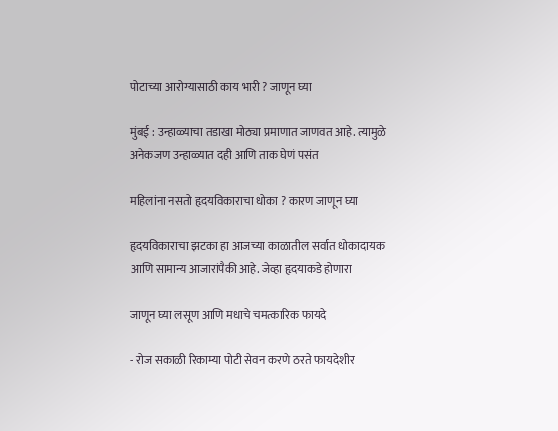पोटाच्या आरोग्यासाठी काय भारी ? जाणून घ्या

मुंबई : उन्हाळ्याचा तडाखा मोठ्या प्रमाणात जाणवत आहे. त्यामुळे अनेकजण उन्हाळ्यात दही आणि ताक घेणं पसंत

महिलांना नसतो हृदयविकाराचा धोका ? कारण जाणून घ्या

हृदयविकाराचा झटका हा आजच्या काळातील सर्वात धोकादायक आणि सामान्य आजारांपैकी आहे. जेव्हा हृदयाकडे होणारा

जाणून घ्या लसूण आणि मधाचे चमत्कारिक फायदे

- रोज सकाळी रिकाम्या पोटी सेवन करणे ठरते फायदेशीर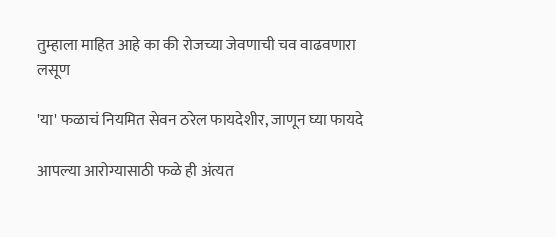तुम्हाला माहित आहे का की रोजच्या जेवणाची चव वाढवणारा लसूण

'या' फळाचं नियमित सेवन ठरेल फायदेशीर, जाणून घ्या फायदे

आपल्या आरोग्यासाठी फळे ही अंत्यत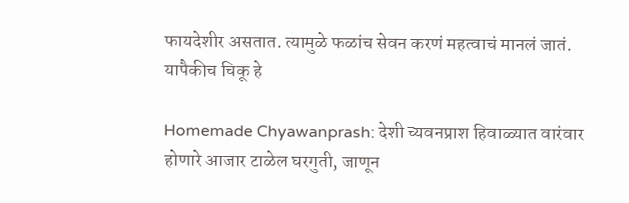फायदेशीर असतात. त्यामुळे फळांच सेवन करणं महत्वाचं मानलं जातं. यापैकीच चिकू हे

Homemade Chyawanprash: देशी च्यवनप्राश हिवाळ्यात वारंवार होणारे आजार टाळेल घरगुती, जाणून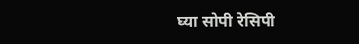घ्या सोपी रेसिपी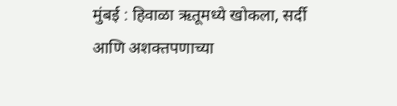मुंबई : हिवाळा ऋतूमध्ये खोकला, सर्दी आणि अशक्तपणाच्या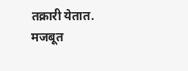तक्रारी येतात. मजबूत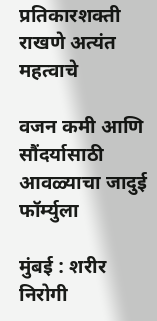प्रतिकारशक्ती राखणे अत्यंत महत्वाचे

वजन कमी आणि सौंदर्यासाठी आवळ्याचा जादुई फॉर्म्युला

मुंबई : शरीर निरोगी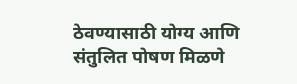ठेवण्यासाठी योग्य आणि संतुलित पोषण मिळणे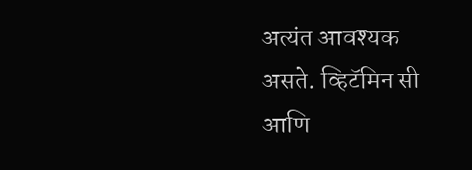अत्यंत आवश्यक असते. व्हिटॅमिन सी आणि